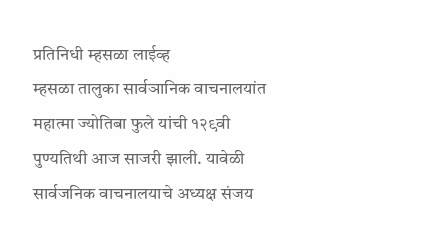प्रतिनिधी म्हसळा लाईव्ह
म्हसळा तालुका सार्वञानिक वाचनालयांत महात्मा ज्योतिबा फुले यांची १२९वी पुण्यतिथी आज साजरी झाली. यावेळी सार्वजनिक वाचनालयाचे अध्यक्ष संजय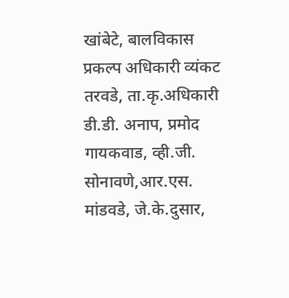खांबेटे, बालविकास प्रकल्प अधिकारी व्यंकट तरवडे, ता.कृ.अधिकारी डी.डी. अनाप, प्रमोद गायकवाड, व्ही.जी. सोनावणे,आर.एस. मांडवडे, जे.के.दुसार,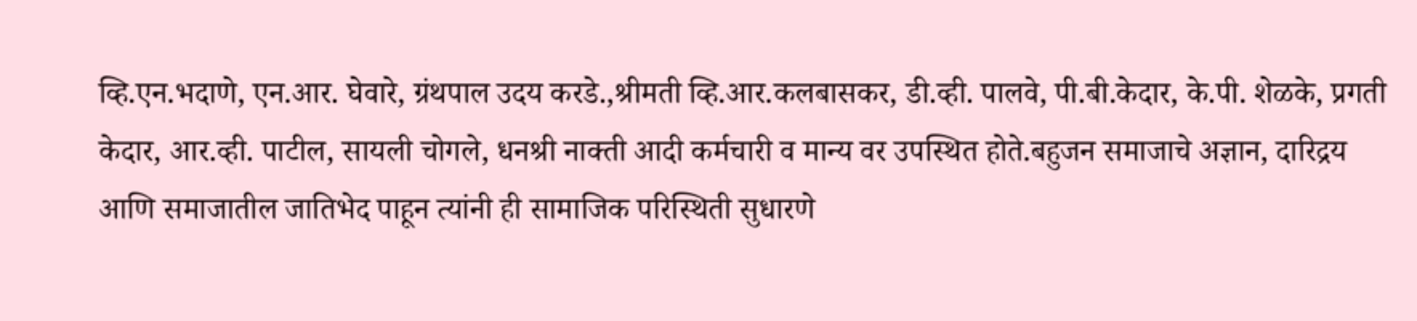व्हि.एन.भदाणे, एन.आर. घेवारे, ग्रंथपाल उदय करडे.,श्रीमती व्हि.आर.कलबासकर, डी.व्ही. पालवे, पी.बी.केदार, के.पी. शेळके, प्रगती केदार, आर.व्ही. पाटील, सायली चोगले, धनश्री नाक्ती आदी कर्मचारी व मान्य वर उपस्थित होते.बहुजन समाजाचे अज्ञान, दारिद्रय आणि समाजातील जातिभेद पाहून त्यांनी ही सामाजिक परिस्थिती सुधारणे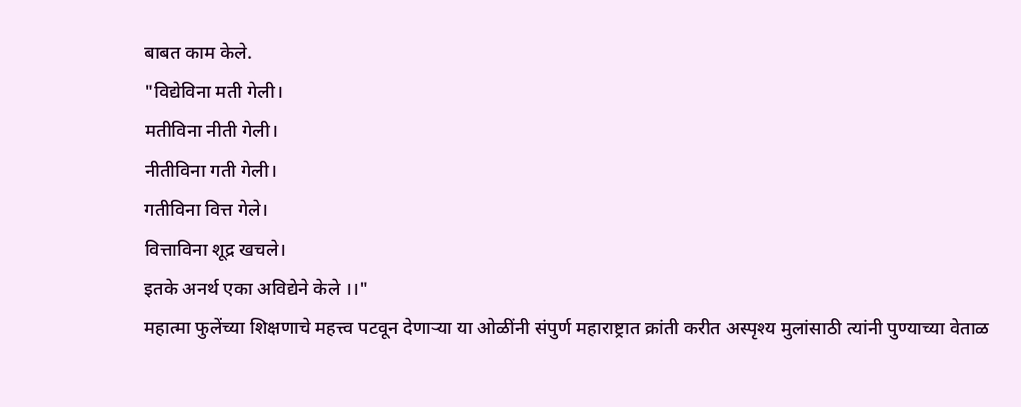बाबत काम केले.
"विद्येविना मती गेली।
मतीविना नीती गेली।
नीतीविना गती गेली।
गतीविना वित्त गेले।
वित्ताविना शूद्र खचले।
इतके अनर्थ एका अविद्येने केले ।।"
महात्मा फुलेंच्या शिक्षणाचे महत्त्व पटवून देणाऱ्या या ओळींनी संपुर्ण महाराष्ट्रात क्रांती करीत अस्पृश्य मुलांसाठी त्यांनी पुण्याच्या वेताळ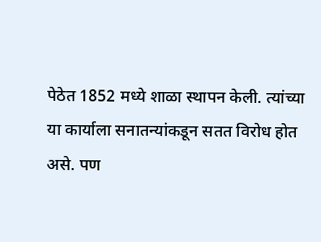पेठेत 1852 मध्ये शाळा स्थापन केली. त्यांच्या या कार्याला सनातन्यांकडून सतत विरोध होत असे. पण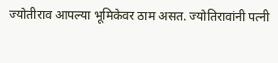ज्योतीराव आपल्या भूमिकेवर ठाम असत. ज्योतिरावांनी पत्नी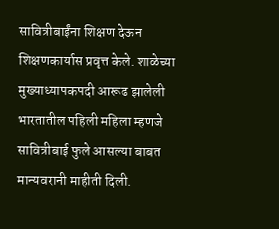सावित्रीबाईंना शिक्षण देऊन शिक्षणकार्यास प्रवृत्त केले. शाळेच्या मुख्याध्यापकपदी आरूढ झालेली भारतातील पहिली महिला म्हणजे सावित्रीबाई फुले आसल्या बाबत मान्यवरानी माहीती दिली.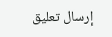إرسال تعليق